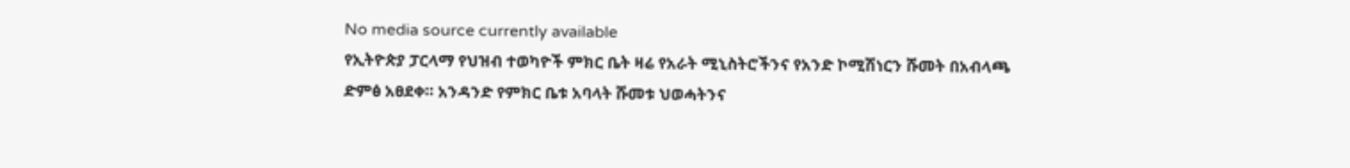No media source currently available
የኢትዮጵያ ፓርላማ የህዝብ ተወካዮች ምክር ቤት ዛሬ የአራት ሚኒስትሮችንና የአንድ ኮሚሽነርን ሹመት በአብላጫ ድምፅ አፀደቀ። አንዳንድ የምክር ቤቱ አባላት ሹመቱ ህወሓትንና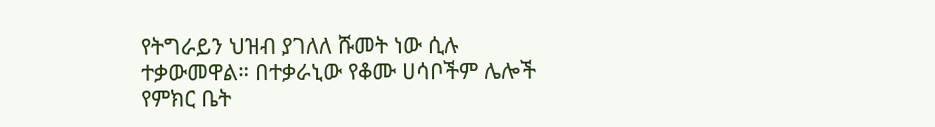የትግራይን ህዝብ ያገለለ ሹመት ነው ሲሉ ተቃውመዋል። በተቃራኒው የቆሙ ሀሳቦችም ሌሎች የምክር ቤት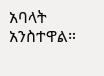አባላት አንስተዋል።